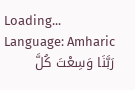Loading...
Language: Amharic
رَبَّنَا وَسِعْتَ كُلَّ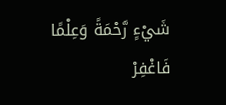شَيْءٍ رَّحْمَةً وَعِلْمًا فَاغْفِرْ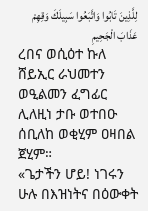لِلَّذِينَ تَابُوا وَاتَّبَعُوا سَبِيلَكَ وَقِهِمْ عَذَابَ الْجَحِيمِ
ረበና ወሲዕተ ኩለ ሸይኢር ራህመተን ወዒልመን ፈግፊር ሊለዚነ ታቡ ወተበዑ ሰቢለከ ወቂሂም ዐዛበል ጀሂም።
«ጌታችን ሆይ! ነገሩን ሁሉ በእዝነትና በዕውቀት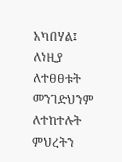አካበሃል፤ ለነዚያ ለተፀፀቱት መንገድህንም ለተከተሉት ምህረትን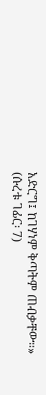አድርግ፤ ከገሃነም ቅጣትም ጠብቃቸው።» (ሱረቱ ገፊር፡ 7)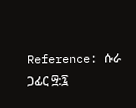Reference: ሱራ ጋፊር ፵:፯